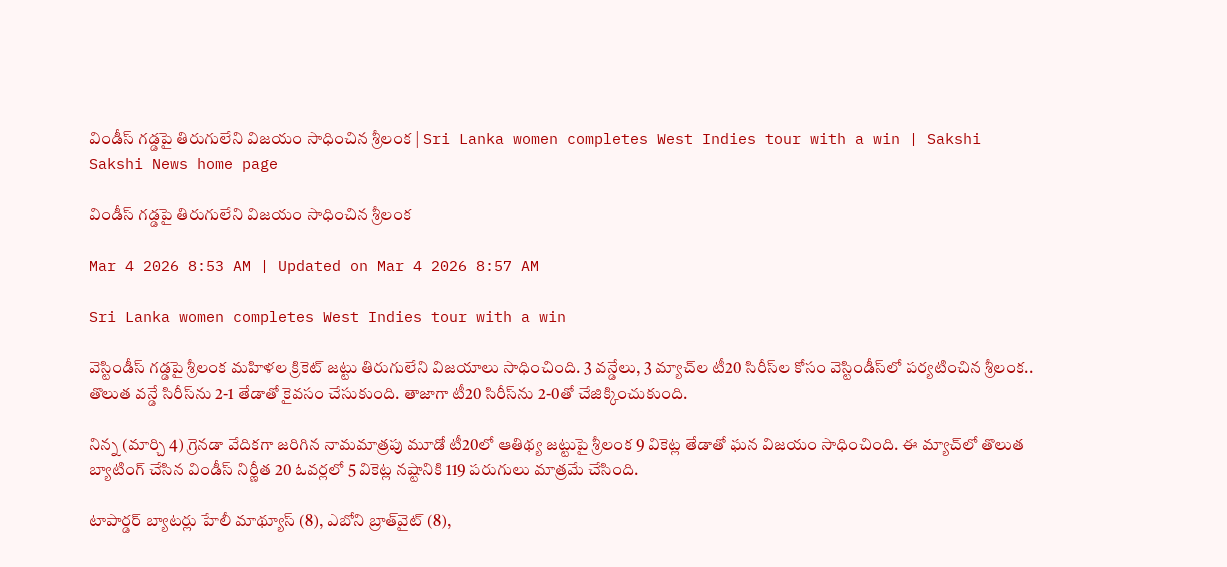విండీస్‌ గడ్డపై తిరుగులేని విజయం సాధించిన శ్రీలంక | Sri Lanka women completes West Indies tour with a win | Sakshi
Sakshi News home page

విండీస్‌ గడ్డపై తిరుగులేని విజయం సాధించిన శ్రీలంక

Mar 4 2026 8:53 AM | Updated on Mar 4 2026 8:57 AM

Sri Lanka women completes West Indies tour with a win

వెస్టిండీస్‌ గడ్డపై శ్రీలంక మహిళల క్రికెట్‌ జట్టు తిరుగులేని విజయాలు సాధించింది. 3 వన్డేలు, 3 మ్యాచ్‌ల టీ20 సిరీస్‌ల కోసం వెస్టిండీస్‌లో పర్యటించిన శ్రీలంక.. తొలుత వన్డే సిరీస్‌ను 2-1 తేడాతో కైవసం చేసుకుంది. తాజాగా టీ20 సిరీస్‌ను 2-0తో చేజిక్కించుకుంది.

నిన్న (మార్చి 4) గ్రెనడా వేదికగా జరిగిన నామమాత్రపు మూడో టీ20లో ఆతిథ్య జట్టుపై శ్రీలంక 9 వికెట్ల తేడాతో ఘన విజయం సాధించింది. ఈ మ్యాచ్‌లో తొలుత బ్యాటింగ్‌ చేసిన విండీస్‌ నిర్ణీత 20 ఓవర్లలో 5 వికెట్ల నష్టానికి 119 పరుగులు మాత్రమే చేసింది.

టాపార్డర్‌ బ్యాటర్లు హేలీ మాథ్యూస్‌ (8), ఎబోని బ్రాత్‌వైట్‌ (8),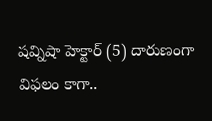షవ్నిషా హెక్టార్‌ (5) దారుణంగా విఫలం కాగా..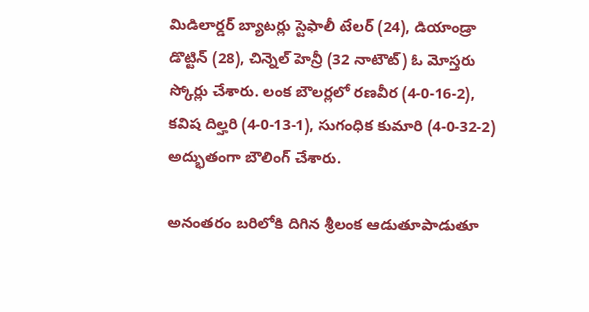మిడిలార్డర్‌ బ్యాటర్లు స్టెఫాలీ టేలర్‌ (24), డియాండ్రా డొట్టిన్‌ (28), చిన్నెల్‌ హెన్రీ (32 నాటౌట్‌) ఓ మోస్తరు స్కోర్లు చేశారు. లంక బౌలర్లలో రణవీర (4-0-16-2), కవిష దిల్హరి (4-0-13-1), సుగంధిక కుమారి (4-0-32-2) అద్భుతంగా బౌలింగ్‌ చేశారు.

అనంతరం బరిలోకి దిగిన శ్రీలంక ఆడుతూపాడుతూ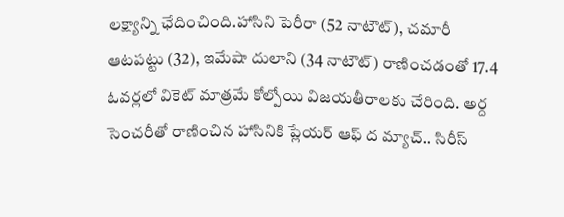లక్ష్యాన్ని ఛేదించింది.హాసిని పెరీరా (52 నాటౌట్‌), చమారీ ఆటపట్టు (32), ఇమేషా దులాని (34 నాటౌట్‌) రాణించడంతో 17.4 ఓవర్లలో వికెట్‌ మాత్రమే కోల్పోయి విజయతీరాలకు చేరింది. అర్ద సెంచరీతో రాణించిన హాసినికి ప్లేయర్‌ ఆఫ్‌ ద మ్యాచ్‌.. సిరీస్‌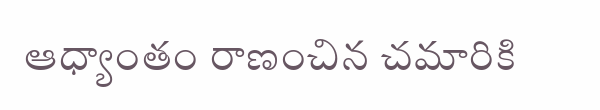ఆధ్యాంతం రాణంచిన చమారికి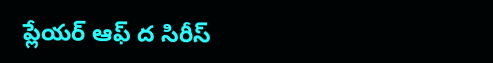ప్లేయర్‌ ఆఫ్‌ ద సిరీస్‌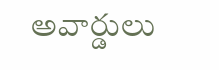అవార్డులు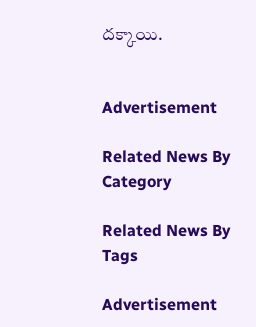దక్కాయి.


Advertisement

Related News By Category

Related News By Tags

Advertisement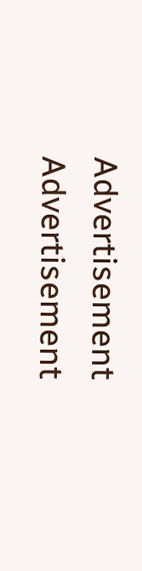Advertisement
Advertisement